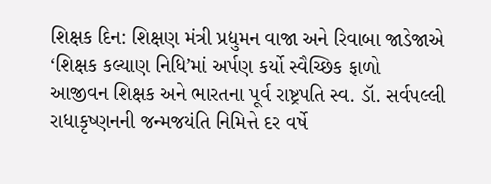શિક્ષક દિન: શિક્ષણ મંત્રી પ્રદ્યુમન વાજા અને રિવાબા જાડેજાએ ‘શિક્ષક કલ્યાણ નિધિ’માં અર્પણ કર્યો સ્વૈચ્છિક ફાળો
આજીવન શિક્ષક અને ભારતના પૂર્વ રાષ્ટ્રપતિ સ્વ. ડૉ. સર્વપલ્લી રાધાકૃષ્ણનની જન્મજયંતિ નિમિત્તે દર વર્ષે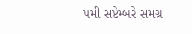૫મી સપ્ટેમ્બરે સમગ્ર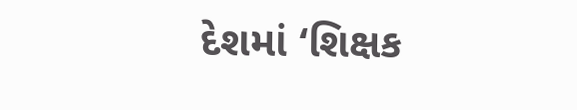દેશમાં ‘શિક્ષક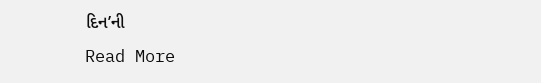દિન’ની
Read More